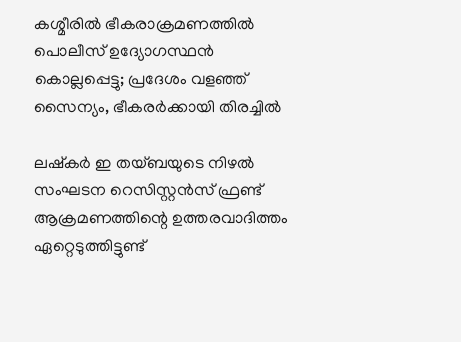കശ്മീരില്‍ ഭീകരാക്രമണത്തില്‍ പൊലീസ് ഉദ്യോഗസ്ഥന്‍ കൊല്ലപ്പെട്ടു; പ്രദേശം വളഞ്ഞ് സൈന്യം, ഭീകരര്‍ക്കായി തിരച്ചില്‍

ലഷ്‌കര്‍ ഇ തയ്ബയുടെ നിഴല്‍ സംഘടന റെസിസ്റ്റന്‍സ് ഫ്രണ്ട് ആക്രമണത്തിന്റെ ഉത്തരവാദിത്തം ഏറ്റെടുത്തിട്ടുണ്ട്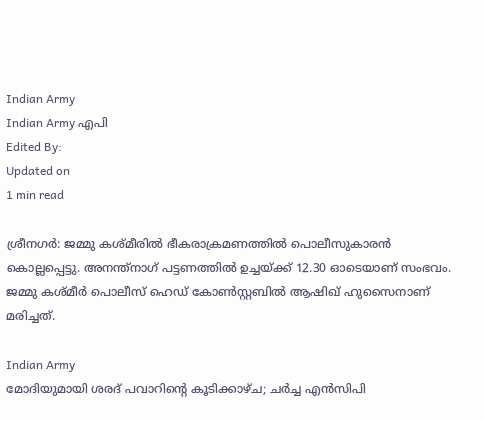Indian Army
Indian Army എപി
Edited By:
Updated on
1 min read

ശ്രീനഗര്‍: ജമ്മു കശ്മീരില്‍ ഭീകരാക്രമണത്തില്‍ പൊലീസുകാരന്‍ കൊല്ലപ്പെട്ടു. അനന്ത്‌നാഗ് പട്ടണത്തില്‍ ഉച്ചയ്ക്ക് 12.30 ഓടെയാണ് സംഭവം. ജമ്മു കശ്മീര്‍ പൊലീസ് ഹെഡ് കോണ്‍സ്റ്റബില്‍ ആഷിഖ് ഹുസൈനാണ് മരിച്ചത്.

Indian Army
മോദിയുമായി ശരദ് പവാറിന്റെ കൂടിക്കാഴ്ച; ചർച്ച എൻസിപി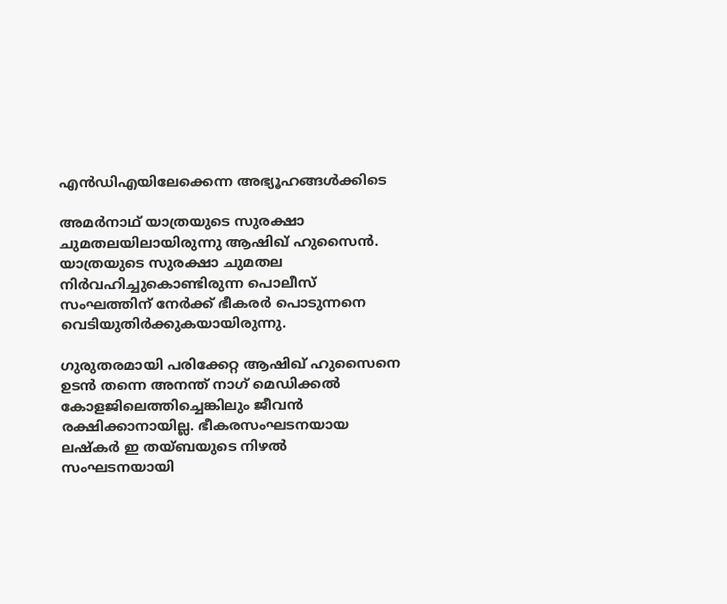എൻഡിഎയിലേക്കെന്ന അഭ്യൂഹങ്ങൾക്കിടെ

അമര്‍നാഥ് യാത്രയുടെ സുരക്ഷാ ചുമതലയിലായിരുന്നു ആഷിഖ് ഹുസൈന്‍. യാത്രയുടെ സുരക്ഷാ ചുമതല നിര്‍വഹിച്ചുകൊണ്ടിരുന്ന പൊലീസ് സംഘത്തിന് നേര്‍ക്ക് ഭീകരര്‍ പൊടുന്നനെ വെടിയുതിര്‍ക്കുകയായിരുന്നു.

ഗുരുതരമായി പരിക്കേറ്റ ആഷിഖ് ഹുസൈനെ ഉടന്‍ തന്നെ അനന്ത് നാഗ് മെഡിക്കല്‍ കോളജിലെത്തിച്ചെങ്കിലും ജീവന്‍ രക്ഷിക്കാനായില്ല. ഭീകരസംഘടനയായ ലഷ്‌കര്‍ ഇ തയ്ബയുടെ നിഴല്‍ സംഘടനയായി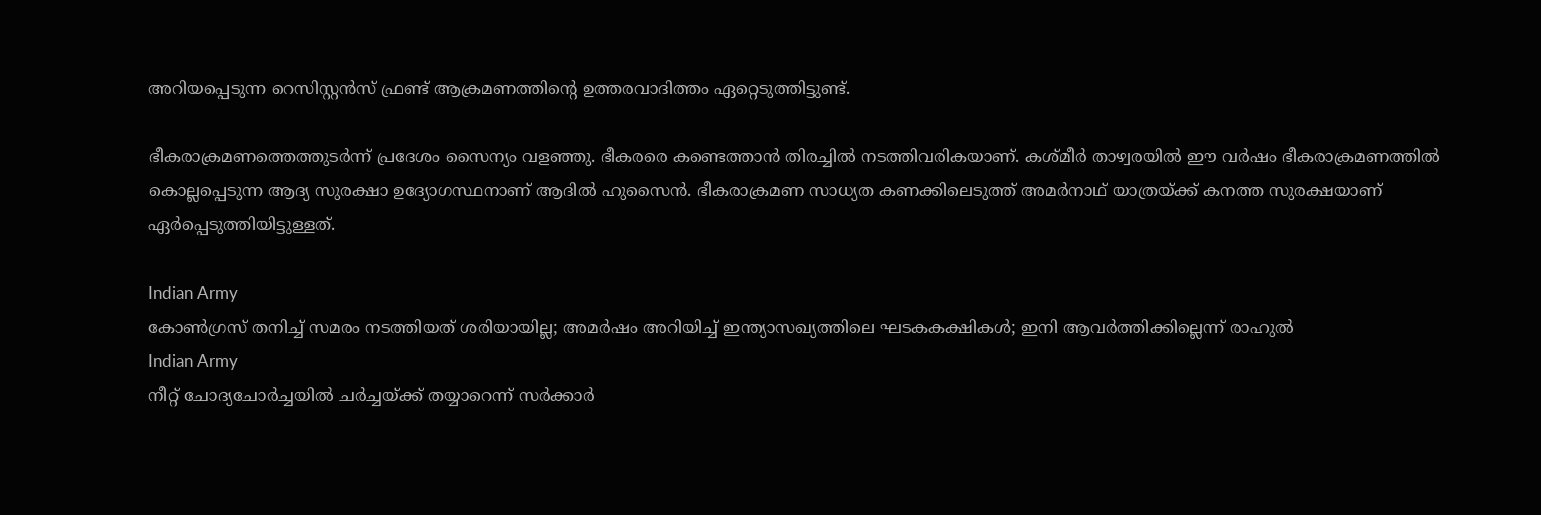അറിയപ്പെടുന്ന റെസിസ്റ്റന്‍സ് ഫ്രണ്ട് ആക്രമണത്തിന്റെ ഉത്തരവാദിത്തം ഏറ്റെടുത്തിട്ടുണ്ട്.

ഭീകരാക്രമണത്തെത്തുടര്‍ന്ന് പ്രദേശം സൈന്യം വളഞ്ഞു. ഭീകരരെ കണ്ടെത്താന്‍ തിരച്ചില്‍ നടത്തിവരികയാണ്. കശ്മീര്‍ താഴ്വരയില്‍ ഈ വര്‍ഷം ഭീകരാക്രമണത്തില്‍ കൊല്ലപ്പെടുന്ന ആദ്യ സുരക്ഷാ ഉദ്യോഗസ്ഥനാണ് ആദില്‍ ഹുസൈന്‍. ഭീകരാക്രമണ സാധ്യത കണക്കിലെടുത്ത് അമര്‍നാഥ് യാത്രയ്ക്ക് കനത്ത സുരക്ഷയാണ് ഏര്‍പ്പെടുത്തിയിട്ടുള്ളത്.

Indian Army
കോണ്‍ഗ്രസ് തനിച്ച് സമരം നടത്തിയത് ശരിയായില്ല; അമര്‍ഷം അറിയിച്ച് ഇന്ത്യാസഖ്യത്തിലെ ഘടകകക്ഷികള്‍; ഇനി ആവര്‍ത്തിക്കില്ലെന്ന് രാഹുല്‍
Indian Army
നീറ്റ് ചോദ്യചോര്‍ച്ചയില്‍ ചര്‍ച്ചയ്ക്ക് തയ്യാറെന്ന് സര്‍ക്കാര്‍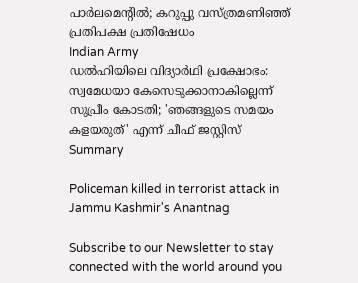പാര്‍ലമെന്റില്‍; കറുപ്പു വസ്ത്രമണിഞ്ഞ് പ്രതിപക്ഷ പ്രതിഷേധം
Indian Army
ഡൽഹിയിലെ വിദ്യാർഥി പ്രക്ഷോഭം: സ്വമേധയാ കേസെടുക്കാനാകില്ലെന്ന് സുപ്രീം കോടതി; 'ഞങ്ങളുടെ സമയം കളയരുത്' എന്ന് ചീഫ് ജസ്റ്റിസ്
Summary

Policeman killed in terrorist attack in Jammu Kashmir's Anantnag

Subscribe to our Newsletter to stay connected with the world around you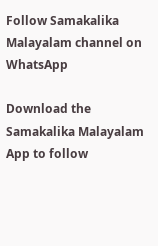Follow Samakalika Malayalam channel on WhatsApp

Download the Samakalika Malayalam App to follow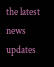the latest news updates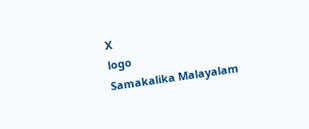X
logo
Samakalika Malayalam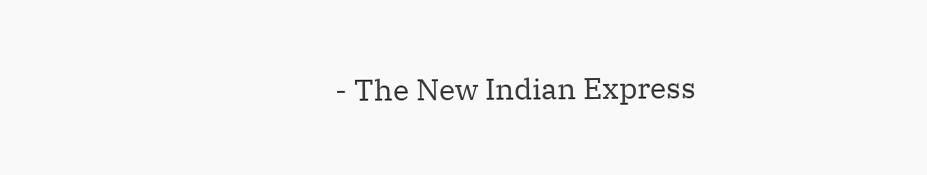- The New Indian Express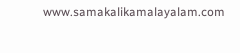www.samakalikamalayalam.com